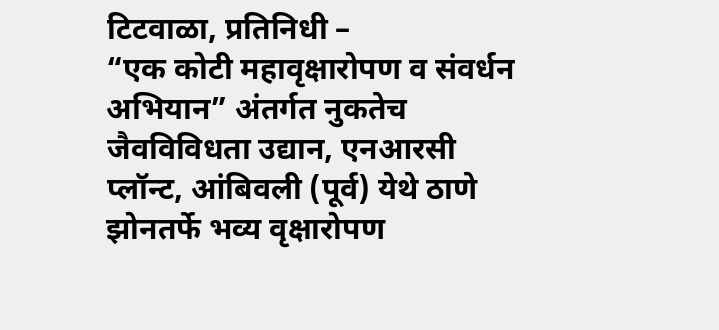टिटवाळा, प्रतिनिधी –
“एक कोटी महावृक्षारोपण व संवर्धन अभियान” अंतर्गत नुकतेच जैवविविधता उद्यान, एनआरसी प्लॉन्ट, आंबिवली (पूर्व) येथे ठाणे झोनतर्फे भव्य वृक्षारोपण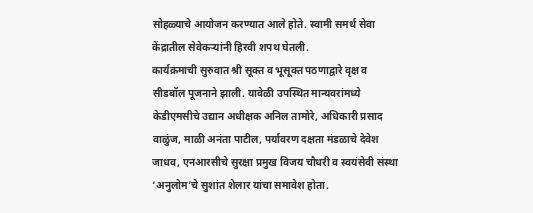सोहळ्याचे आयोजन करण्यात आले होते. स्वामी समर्थ सेवा केंद्रातील सेवेकऱ्यांनी हिरवी शपथ घेतली.
कार्यक्रमाची सुरुवात श्री सूक्त व भूसूक्त पठणाद्वारे वृक्ष व सीडबॉल पूजनाने झाली. यावेळी उपस्थित मान्यवरांमध्ये केडीएमसीचे उद्यान अधीक्षक अनिल तामोरे, अधिकारी प्रसाद वाळुंज, माळी अनंता पाटील, पर्यावरण दक्षता मंडळाचे देवेश जाधव, एनआरसीचे सुरक्षा प्रमुख विजय चौधरी व स्वयंसेवी संस्था ‘अनुलोम’चे सुशांत शेलार यांचा समावेश होता.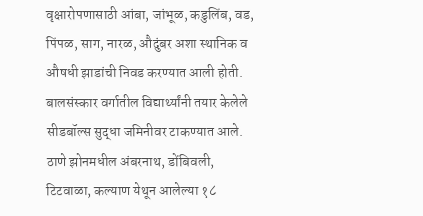वृक्षारोपणासाठी आंबा, जांभूळ, कडुलिंब, वड, पिंपळ, साग, नारळ, औदुंबर अशा स्थानिक व औषधी झाडांची निवड करण्यात आली होती. बालसंस्कार वर्गातील विद्यार्थ्यांनी तयार केलेले सीडबॉल्स सुद्धा जमिनीवर टाकण्यात आले. ठाणे झोनमधील अंबरनाथ, डोंबिवली, टिटवाळा, कल्याण येथून आलेल्या १८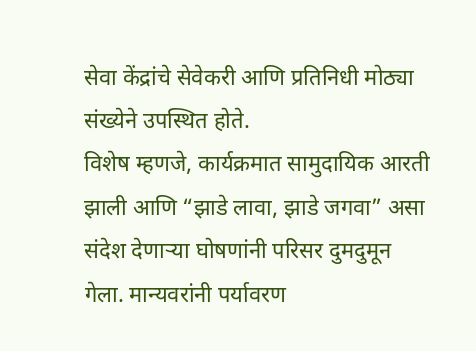सेवा केंद्रांचे सेवेकरी आणि प्रतिनिधी मोठ्या संख्येने उपस्थित होते.
विशेष म्हणजे, कार्यक्रमात सामुदायिक आरती झाली आणि “झाडे लावा, झाडे जगवा” असा संदेश देणाऱ्या घोषणांनी परिसर दुमदुमून गेला. मान्यवरांनी पर्यावरण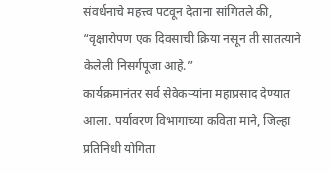संवर्धनाचे महत्त्व पटवून देताना सांगितले की, “वृक्षारोपण एक दिवसाची क्रिया नसून ती सातत्याने केलेली निसर्गपूजा आहे.”
कार्यक्रमानंतर सर्व सेवेकऱ्यांना महाप्रसाद देण्यात आला. पर्यावरण विभागाच्या कविता माने, जिल्हा प्रतिनिधी योगिता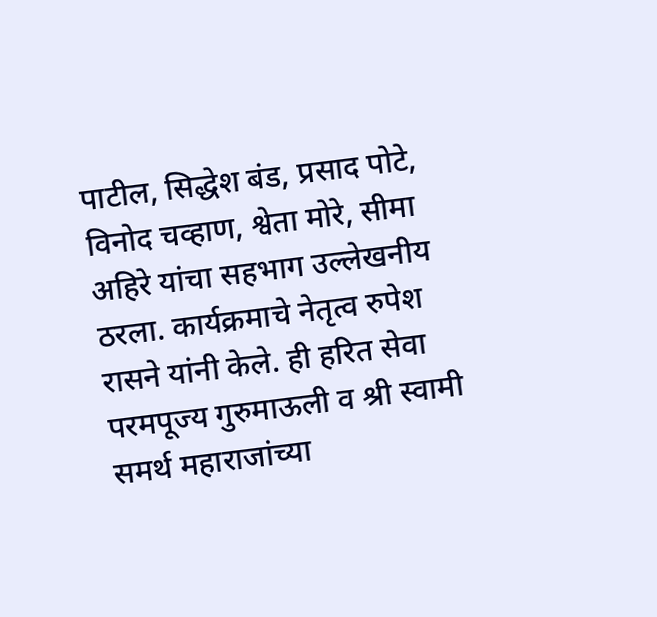पाटील, सिद्धेश बंड, प्रसाद पोटे, विनोद चव्हाण, श्वेता मोरे, सीमा अहिरे यांचा सहभाग उल्लेखनीय ठरला. कार्यक्रमाचे नेतृत्व रुपेश रासने यांनी केले. ही हरित सेवा परमपूज्य गुरुमाऊली व श्री स्वामी समर्थ महाराजांच्या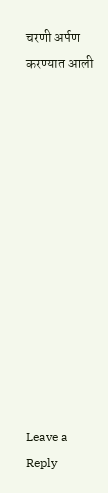चरणी अर्पण करण्यात आली













Leave a Reply